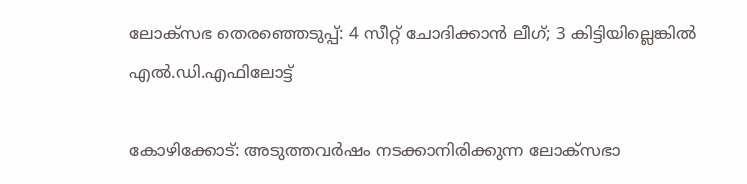ലോക്സഭ തെരഞ്ഞെടുപ്പ്: 4 സീറ്റ് ചോദിക്കാന്‍ ലീഗ്; 3 കിട്ടിയില്ലെങ്കില്‍ എല്‍.ഡി.എഫിലോട്ട്

കോഴിക്കോട്: അടുത്തവര്‍ഷം നടക്കാനിരിക്കുന്ന ലോക്സഭാ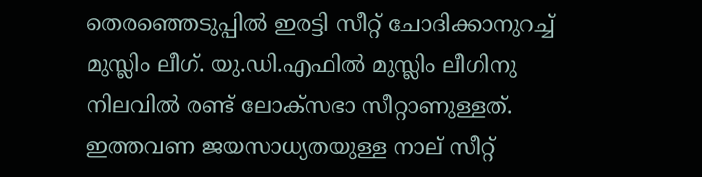തെരഞ്ഞെടുപ്പില്‍ ഇരട്ടി സീറ്റ് ചോദിക്കാനുറച്ച് മുസ്ലിം ലീഗ്. യു.ഡി.എഫില്‍ മുസ്ലിം ലീഗിനു നിലവില്‍ രണ്ട് ലോക്സഭാ സീറ്റാണുള്ളത്. ഇത്തവണ ജയസാധ്യതയുള്ള നാല് സീറ്റ്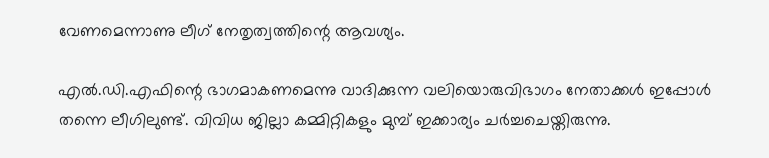വേണമെന്നാണു ലീഗ് നേതൃത്വത്തിന്റെ ആവശ്യം.

എല്‍.ഡി.എഫിന്റെ ഭാഗമാകണമെന്നു വാദിക്കുന്ന വലിയൊരുവിഭാഗം നേതാക്കള്‍ ഇപ്പോള്‍ തന്നെ ലീഗിലുണ്ട്. വിവിധ ജില്ലാ കമ്മിറ്റികളും മുമ്പ് ഇക്കാര്യം ചര്‍ച്ചചെയ്തിരുന്നു.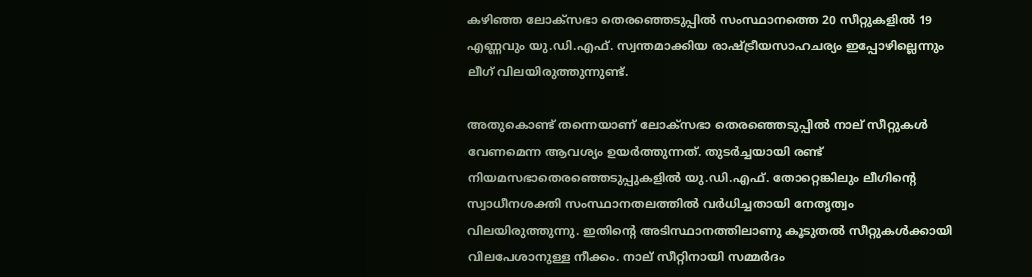കഴിഞ്ഞ ലോക്സഭാ തെരഞ്ഞെടുപ്പില്‍ സംസ്ഥാനത്തെ 20 സീറ്റുകളില്‍ 19 എണ്ണവും യു.ഡി.എഫ്. സ്വന്തമാക്കിയ രാഷ്ട്രീയസാഹചര്യം ഇപ്പോഴില്ലെന്നും ലീഗ് വിലയിരുത്തുന്നുണ്ട്.

അതുകൊണ്ട് തന്നെയാണ് ലോക്സഭാ തെരഞ്ഞെടുപ്പില്‍ നാല് സീറ്റുകള്‍ വേണമെന്ന ആവശ്യം ഉയര്‍ത്തുന്നത്. തുടര്‍ച്ചയായി രണ്ട് നിയമസഭാതെരഞ്ഞെടുപ്പുകളില്‍ യു.ഡി.എഫ്. തോറ്റെങ്കിലും ലീഗിന്റെ സ്വാധീനശക്തി സംസ്ഥാനതലത്തില്‍ വര്‍ധിച്ചതായി നേതൃത്വം വിലയിരുത്തുന്നു. ഇതിന്റെ അടിസ്ഥാനത്തിലാണു കൂടുതല്‍ സീറ്റുകള്‍ക്കായി വിലപേശാനുള്ള നീക്കം. നാല് സീറ്റിനായി സമ്മര്‍ദം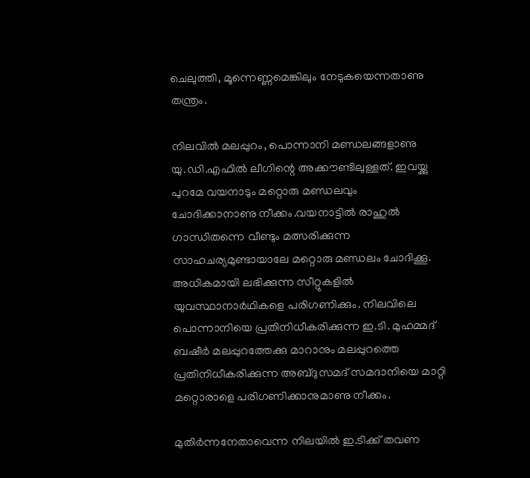ചെലുത്തി, മൂന്നെണ്ണമെങ്കിലും നേടുകയെന്നതാണു തന്ത്രം.

നിലവില്‍ മലപ്പുറം, പൊന്നാനി മണ്ഡലങ്ങളാണു യു.ഡി.എഫില്‍ ലീഗിന്റെ അക്കൗണ്ടിലുള്ളത്. ഇവയ്ക്കു പുറമേ വയനാടും മറ്റൊരു മണ്ഡലവും ചോദിക്കാനാണു നീക്കം.വയനാട്ടില്‍ രാഹുല്‍ ഗാന്ധിതന്നെ വീണ്ടും മത്സരിക്കുന്ന സാഹചര്യമുണ്ടായാലേ മറ്റൊരു മണ്ഡലം ചോദിക്കൂ. അധികമായി ലഭിക്കുന്ന സീറ്റുകളില്‍ യുവസ്ഥാനാര്‍ഥികളെ പരിഗണിക്കും. നിലവിലെ പൊന്നാനിയെ പ്രതിനിധീകരിക്കുന്ന ഇ.ടി. മുഹമ്മദ് ബഷീര്‍ മലപ്പുറത്തേക്കു മാറാനും മലപ്പുറത്തെ പ്രതിനിധീകരിക്കുന്ന അബ്ദുസമദ് സമദാനിയെ മാറ്റി മറ്റൊരാളെ പരിഗണിക്കാനുമാണു നീക്കം.

മുതിര്‍ന്നനേതാവെന്ന നിലയില്‍ ഇ.ടിക്ക് തവണ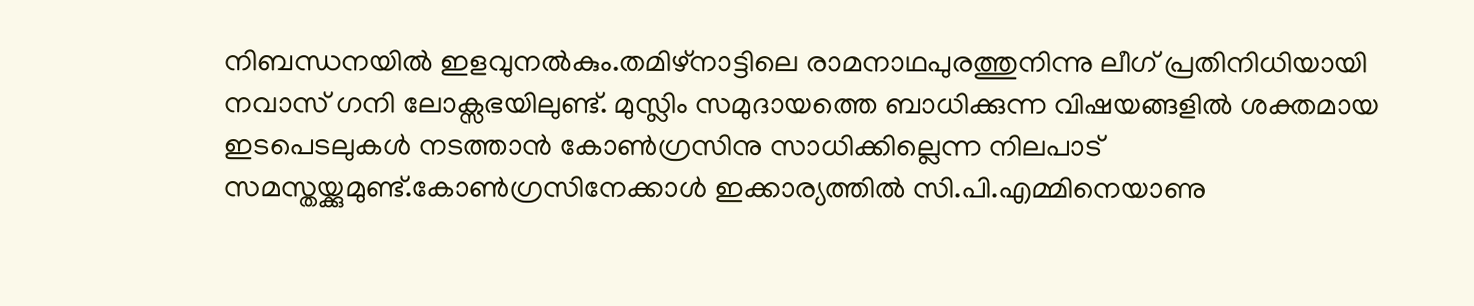നിബന്ധനയില്‍ ഇളവുനല്‍കും.തമിഴ്നാട്ടിലെ രാമനാഥപുരത്തുനിന്നു ലീഗ് പ്രതിനിധിയായി നവാസ് ഗനി ലോക്സഭയിലുണ്ട്. മുസ്ലിം സമുദായത്തെ ബാധിക്കുന്ന വിഷയങ്ങളില്‍ ശക്തമായ ഇടപെടലുകള്‍ നടത്താന്‍ കോണ്‍ഗ്രസിനു സാധിക്കില്ലെന്ന നിലപാട് സമസ്തയ്ക്കുമുണ്ട്.കോണ്‍ഗ്രസിനേക്കാള്‍ ഇക്കാര്യത്തില്‍ സി.പി.എമ്മിനെയാണു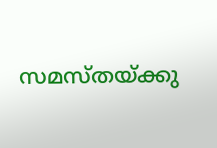സമസ്തയ്ക്കു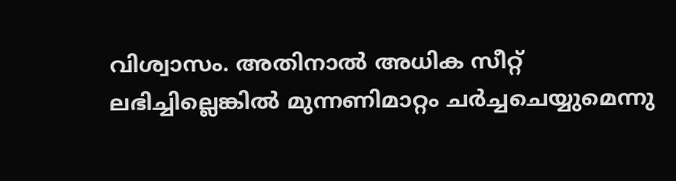വിശ്വാസം. അതിനാല്‍ അധിക സീറ്റ് ലഭിച്ചില്ലെങ്കില്‍ മുന്നണിമാറ്റം ചര്‍ച്ചചെയ്യുമെന്നു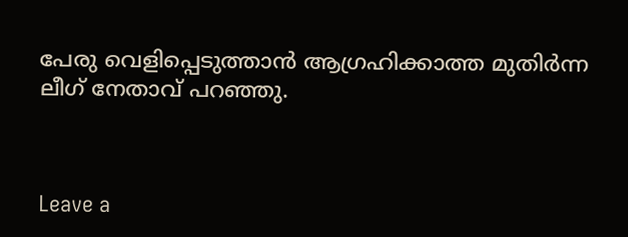പേരു വെളിപ്പെടുത്താന്‍ ആഗ്രഹിക്കാത്ത മുതിര്‍ന്ന ലീഗ് നേതാവ് പറഞ്ഞു.



Leave a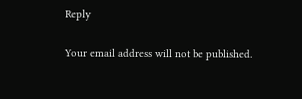Reply

Your email address will not be published.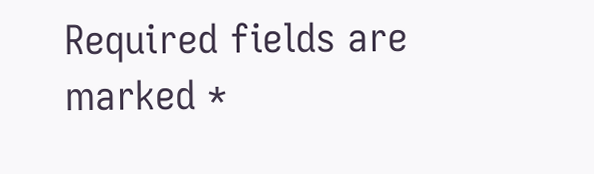Required fields are marked *